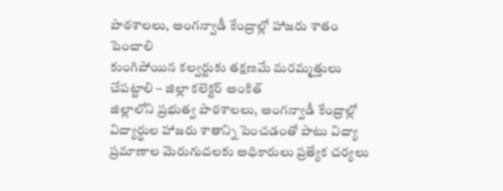పాఠశాలలు, అంగన్వాడీ కేంద్రాల్లో హాజరు శాతం పెంచాలి
కుంగిపోయిన కల్వర్టుకు తక్షణమే మరమ్మత్తులు చేపట్టాలి – జిల్లా కలెక్టర్ అంకిత్
జిల్లాలోని ప్రభుత్వ పాఠశాలలు, అంగన్వాడీ కేంద్రాల్లో విద్యార్థుల హాజరు శాతాన్ని పెంచడంతో పాటు విద్యా ప్రమాణాల మెరుగుదలకు అధికారులు ప్రత్యేక చర్యలు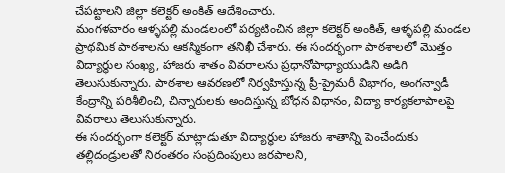చేపట్టాలని జిల్లా కలెక్టర్ అంకిత్ ఆదేశించారు.
మంగళవారం ఆళ్ళపల్లి మండలంలో పర్యటించిన జిల్లా కలెక్టర్ అంకిత్, ఆళ్ళపల్లి మండల ప్రాథమిక పాఠశాలను ఆకస్మికంగా తనిఖీ చేశారు. ఈ సందర్భంగా పాఠశాలలో మొత్తం విద్యార్థుల సంఖ్య, హాజరు శాతం వివరాలను ప్రధానోపాధ్యాయుడిని అడిగి తెలుసుకున్నారు. పాఠశాల ఆవరణలో నిర్వహిస్తున్న ప్రీ-ప్రైమరీ విభాగం, అంగన్వాడీ కేంద్రాన్ని పరిశీలించి, చిన్నారులకు అందిస్తున్న బోధన విధానం, విద్యా కార్యకలాపాలపై వివరాలు తెలుసుకున్నారు.
ఈ సందర్భంగా కలెక్టర్ మాట్లాడుతూ విద్యార్థుల హాజరు శాతాన్ని పెంచేందుకు తల్లిదండ్రులతో నిరంతరం సంప్రదింపులు జరపాలని,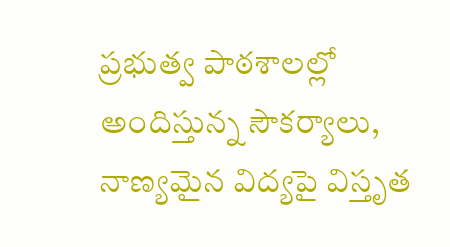ప్రభుత్వ పాఠశాలల్లో అందిస్తున్న సౌకర్యాలు, నాణ్యమైన విద్యపై విస్తృత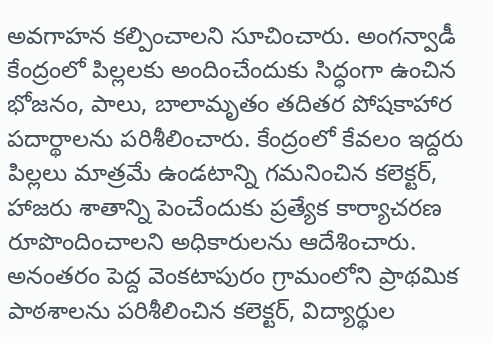అవగాహన కల్పించాలని సూచించారు. అంగన్వాడీ కేంద్రంలో పిల్లలకు అందించేందుకు సిద్ధంగా ఉంచిన భోజనం, పాలు, బాలామృతం తదితర పోషకాహార పదార్థాలను పరిశీలించారు. కేంద్రంలో కేవలం ఇద్దరు పిల్లలు మాత్రమే ఉండటాన్ని గమనించిన కలెక్టర్, హాజరు శాతాన్ని పెంచేందుకు ప్రత్యేక కార్యాచరణ రూపొందించాలని అధికారులను ఆదేశించారు.
అనంతరం పెద్ద వెంకటాపురం గ్రామంలోని ప్రాథమిక పాఠశాలను పరిశీలించిన కలెక్టర్, విద్యార్థుల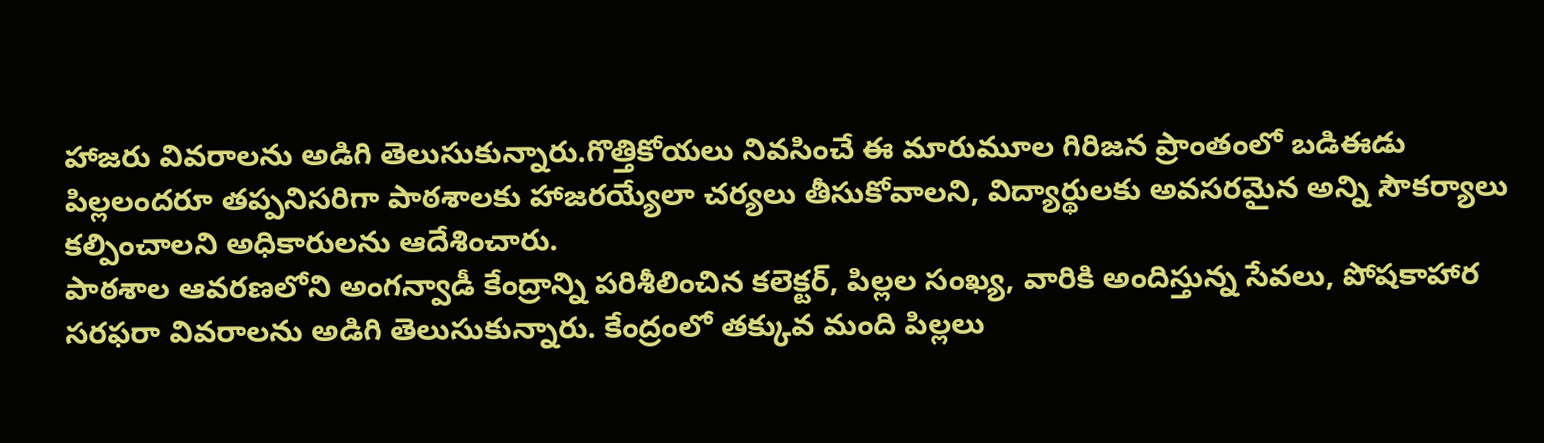హాజరు వివరాలను అడిగి తెలుసుకున్నారు.గొత్తికోయలు నివసించే ఈ మారుమూల గిరిజన ప్రాంతంలో బడిఈడు పిల్లలందరూ తప్పనిసరిగా పాఠశాలకు హాజరయ్యేలా చర్యలు తీసుకోవాలని, విద్యార్థులకు అవసరమైన అన్ని సౌకర్యాలు కల్పించాలని అధికారులను ఆదేశించారు.
పాఠశాల ఆవరణలోని అంగన్వాడీ కేంద్రాన్ని పరిశీలించిన కలెక్టర్, పిల్లల సంఖ్య, వారికి అందిస్తున్న సేవలు, పోషకాహార సరఫరా వివరాలను అడిగి తెలుసుకున్నారు. కేంద్రంలో తక్కువ మంది పిల్లలు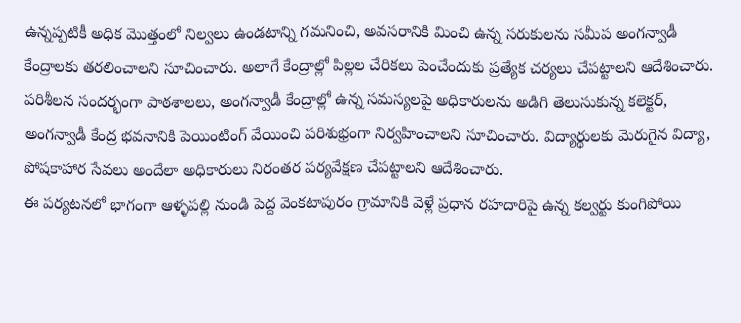ఉన్నప్పటికీ అధిక మొత్తంలో నిల్వలు ఉండటాన్ని గమనించి, అవసరానికి మించి ఉన్న సరుకులను సమీప అంగన్వాడీ కేంద్రాలకు తరలించాలని సూచించారు. అలాగే కేంద్రాల్లో పిల్లల చేరికలు పెంచేందుకు ప్రత్యేక చర్యలు చేపట్టాలని ఆదేశించారు.
పరిశీలన సందర్భంగా పాఠశాలలు, అంగన్వాడీ కేంద్రాల్లో ఉన్న సమస్యలపై అధికారులను అడిగి తెలుసుకున్న కలెక్టర్, అంగన్వాడీ కేంద్ర భవనానికి పెయింటింగ్ వేయించి పరిశుభ్రంగా నిర్వహించాలని సూచించారు. విద్యార్థులకు మెరుగైన విద్యా, పోషకాహార సేవలు అందేలా అధికారులు నిరంతర పర్యవేక్షణ చేపట్టాలని ఆదేశించారు.
ఈ పర్యటనలో భాగంగా ఆళ్ళపల్లి నుండి పెద్ద వెంకటాపురం గ్రామానికి వెళ్లే ప్రధాన రహదారిపై ఉన్న కల్వర్టు కుంగిపోయి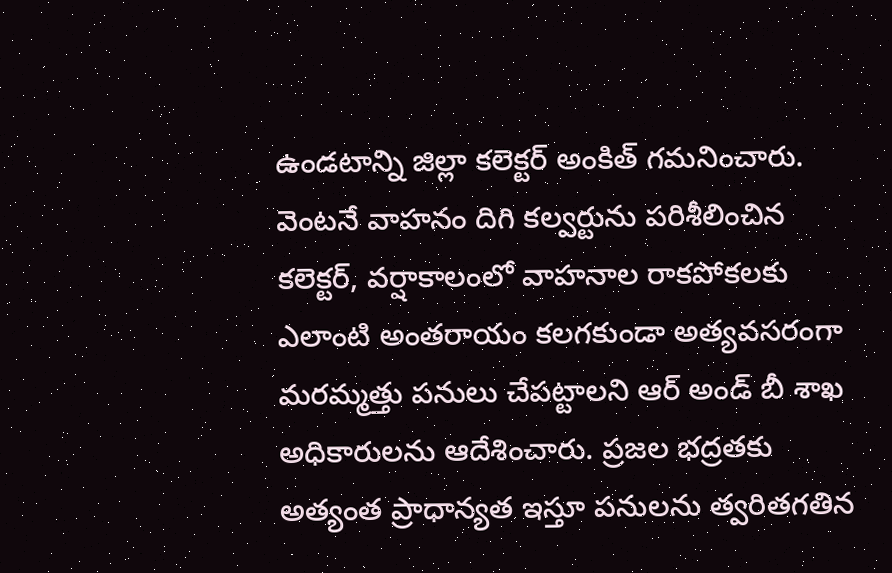ఉండటాన్ని జిల్లా కలెక్టర్ అంకిత్ గమనించారు. వెంటనే వాహనం దిగి కల్వర్టును పరిశీలించిన కలెక్టర్, వర్షాకాలంలో వాహనాల రాకపోకలకు ఎలాంటి అంతరాయం కలగకుండా అత్యవసరంగా మరమ్మత్తు పనులు చేపట్టాలని ఆర్ అండ్ బీ శాఖ అధికారులను ఆదేశించారు. ప్రజల భద్రతకు అత్యంత ప్రాధాన్యత ఇస్తూ పనులను త్వరితగతిన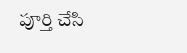పూర్తి చేసి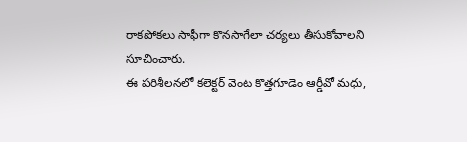రాకపోకలు సాఫీగా కొనసాగేలా చర్యలు తీసుకోవాలని సూచించారు.
ఈ పరిశీలనలో కలెక్టర్ వెంట కొత్తగూడెం ఆర్డీవో మధు,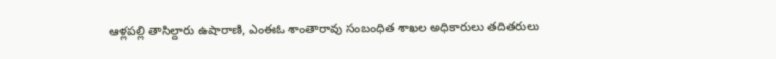ఆళ్లపల్లి తాసిల్దారు ఉషారాణి, ఎంఈఓ శాంతారావు సంబంధిత శాఖల అధికారులు తదితరులు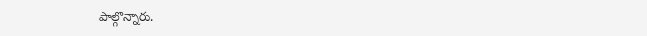పాల్గొన్నారు.